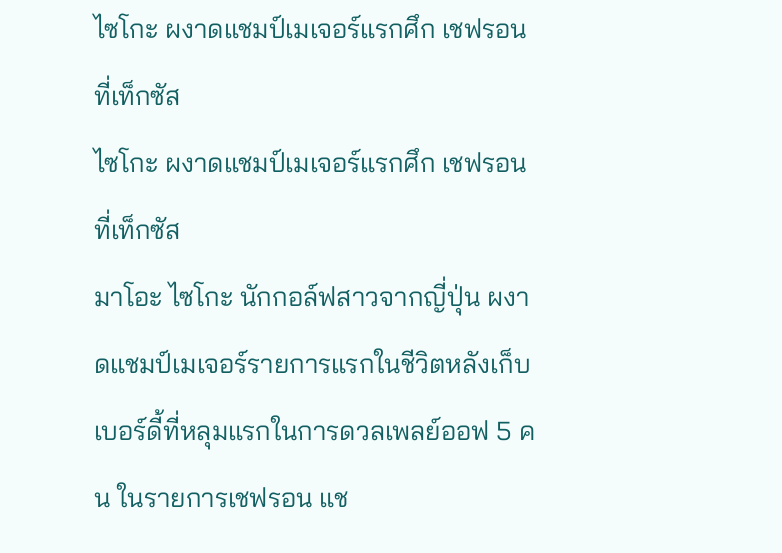ไซโกะ ผงาดแชมป์เมเจอร์แรกศึก เชฟรอน ที่เท็กซัส
ไซโกะ ผงาดแชมป์เมเจอร์แรกศึก เชฟรอน ที่เท็กซัส
มาโอะ ไซโกะ นักกอล์ฟสาวจากญี่ปุ่น ผงาดแชมป์เมเจอร์รายการแรกในชีวิตหลังเก็บเบอร์ดี้ที่หลุมแรกในการดวลเพลย์ออฟ 5 คน ในรายการเชฟรอน แช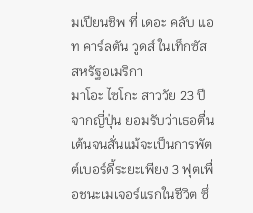มเปียนชิพ ที่ เดอะ คลับ แอท คาร์ลตัน วูดส์ ในเท็กซัส สหรัฐอเมริกา
มาโอะ ไซโกะ สาววัย 23 ปีจากญี่ปุ่น ยอมรับว่าเธอตื่นเต้นจนสั่นแม้จะเป็นการพัตต์เบอร์ดี้ระยะเพียง 3 ฟุตเพื่อชนะเมเจอร์แรกในชีวิต ซึ่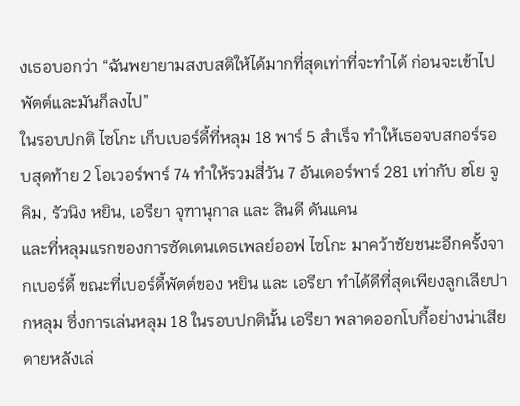งเธอบอกว่า “ฉันพยายามสงบสติให้ได้มากที่สุดเท่าที่จะทำได้ ก่อนจะเข้าไปพัตต์และมันก็ลงไป”
ในรอบปกติ ไซโกะ เก็บเบอร์ดี้ที่หลุม 18 พาร์ 5 สำเร็จ ทำให้เธอจบสกอร์รอบสุดท้าย 2 โอเวอร์พาร์ 74 ทำให้รวมสี่วัน 7 อันเดอร์พาร์ 281 เท่ากับ ฮโย จู คิม, รัวนิง หยิน, เอรียา จุฑานุกาล และ ลินดี ดันแคน
และที่หลุมแรกของการซัดเดนเดธเพลย์ออฟ ไซโกะ มาคว้าชัยชนะอีกครั้งจากเบอร์ดี้ ขณะที่เบอร์ดี้พัตต์ของ หยิน และ เอรียา ทำได้ดีที่สุดเพียงลูกเลียปากหลุม ซึ่งการเล่นหลุม 18 ในรอบปกตินั้น เอรียา พลาดออกโบกี้อย่างน่าเสียดายหลังเล่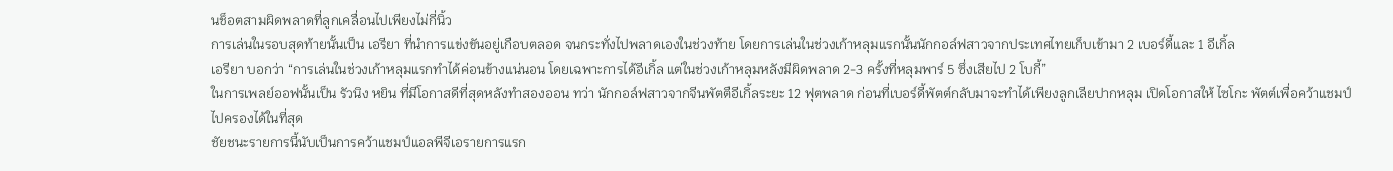นช็อตสามผิดพลาดที่ลูกเคลื่อนไปเพียงไม่กี่นิ้ว
การเล่นในรอบสุดท้ายนั้นเป็น เอรียา ที่นำการแข่งขันอยู่เกือบตลอด จนกระทั่งไปพลาดเองในช่วงท้าย โดยการเล่นในช่วงเก้าหลุมแรกนั้นนักกอล์ฟสาวจากประเทศไทยเก็บเข้ามา 2 เบอร์ดี้และ 1 อีเกิ้ล
เอรียา บอกว่า “การเล่นในช่วงเก้าหลุมแรกทำได้ค่อนข้างแน่นอน โดยเฉพาะการได้อีเกิ้ล แต่ในช่วงเก้าหลุมหลังมีผิดพลาด 2-3 ครั้งที่หลุมพาร์ 5 ซึ่งเสียไป 2 โบกี้”
ในการเพลย์ออฟนั้นเป็น รัวนิง หยิน ที่มีโอกาสดีที่สุดหลังทำสองออน ทว่า นักกอล์ฟสาวจากจีนพัตตือีเกิ้ลระยะ 12 ฟุตพลาด ก่อนที่เบอร์ดี้พัตต์กลับมาจะทำได้เพียงลูกเลียปากหลุม เปิดโอกาสให้ ไซโกะ พัตต์เพื่อคว้าแชมป์ไปครองได้ในที่สุด
ชัยชนะรายการนี้นับเป็นการคว้าแชมป์แอลพีจีเอรายการแรก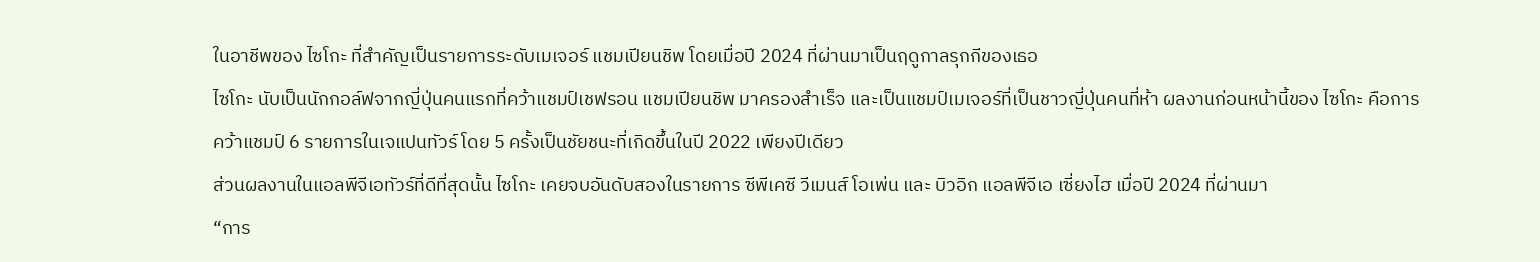ในอาชีพของ ไซโกะ ที่สำคัญเป็นรายการระดับเมเจอร์ แชมเปียนชิพ โดยเมื่อปี 2024 ที่ผ่านมาเป็นฤดูกาลรุกกีของเธอ
ไซโกะ นับเป็นนักกอล์ฟจากญี่ปุ่นคนแรกที่คว้าแชมป์เชฟรอน แชมเปียนชิพ มาครองสำเร็จ และเป็นแชมป์เมเจอร์ที่เป็นชาวญี่ปุ่นคนที่ห้า ผลงานก่อนหน้านี้ของ ไซโกะ คือการคว้าแชมป์ 6 รายการในเจแปนทัวร์ โดย 5 ครั้งเป็นชัยชนะที่เกิดขึ้นในปี 2022 เพียงปีเดียว
ส่วนผลงานในแอลพีจีเอทัวร์ที่ดีที่สุดนั้น ไซโกะ เคยจบอันดับสองในรายการ ซีพีเคซี วีเมนส์ โอเพ่น และ บิวอิก แอลพีจีเอ เซี่ยงไฮ เมื่อปี 2024 ที่ผ่านมา
“การ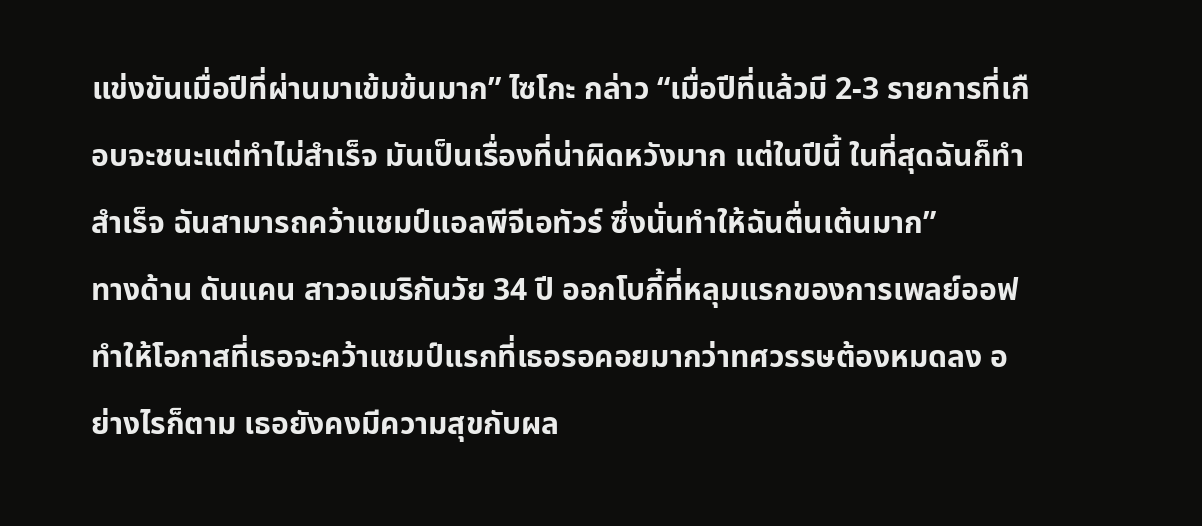แข่งขันเมื่อปีที่ผ่านมาเข้มข้นมาก” ไซโกะ กล่าว “เมื่อปีที่แล้วมี 2-3 รายการที่เกือบจะชนะแต่ทำไม่สำเร็จ มันเป็นเรื่องที่น่าผิดหวังมาก แต่ในปีนี้ ในที่สุดฉันก็ทำสำเร็จ ฉันสามารถคว้าแชมป์แอลพีจีเอทัวร์ ซึ่งนั่นทำให้ฉันตื่นเต้นมาก”
ทางด้าน ดันแคน สาวอเมริกันวัย 34 ปี ออกโบกี้ที่หลุมแรกของการเพลย์ออฟ ทำให้โอกาสที่เธอจะคว้าแชมป์แรกที่เธอรอคอยมากว่าทศวรรษต้องหมดลง อย่างไรก็ตาม เธอยังคงมีความสุขกับผล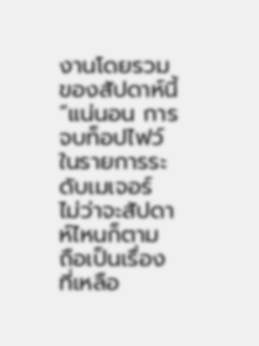งานโดยรวมของสัปดาห์นี้
“แน่นอน การจบท็อปไฟว์ในรายการระดับเมเจอร์ ไม่ว่าจะสัปดาห์ไหนก็ตาม ถือเป็นเรื่องที่เหลือ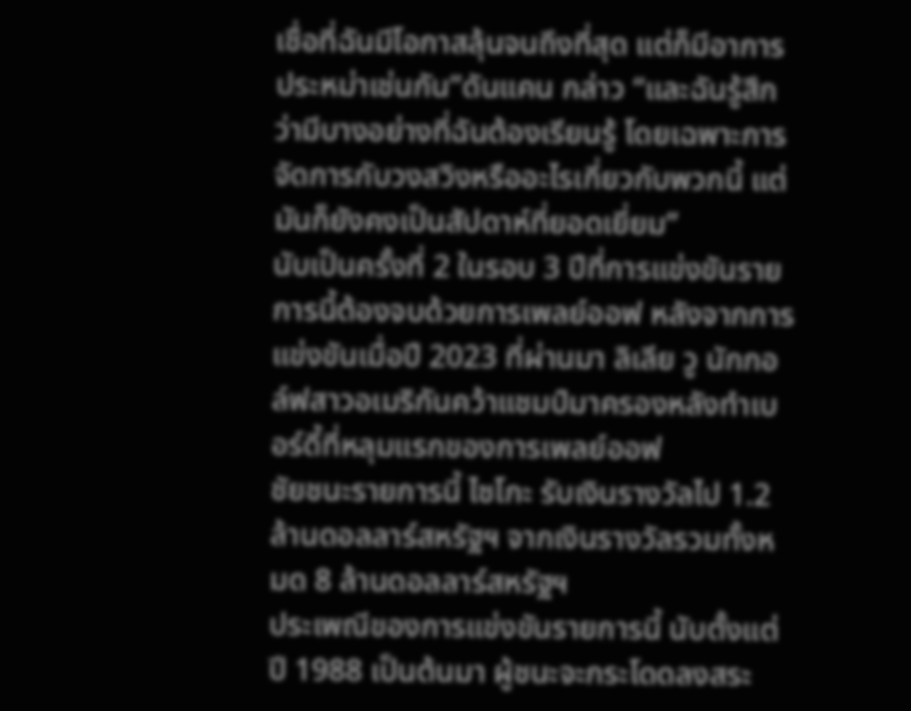เชื่อที่ฉันมีโอกาสลุ้นจนถึงที่สุด แต่ก็มีอาการประหม่าเช่นกัน”ดันแคน กล่าว “และฉันรู้สึกว่ามีบางอย่างที่ฉันต้องเรียนรู้ โดยเฉพาะการจัดการกับวงสวิงหรืออะไรเกี่ยวกับพวกนี้ แต่มันก็ยังคงเป็นสัปดาห์ที่ยอดเยี่ยม”
นับเป็นครั้งที่ 2 ในรอบ 3 ปีที่การแข่งขันรายการนี้ต้องจบด้วยการเพลย์ออฟ หลังจากการแข่งขันเมื่อปี 2023 ที่ผ่านมา ลิเลีย วู นักกอล์ฟสาวอเมริกันคว้าแชมป์มาครองหลังทำเบอร์ดี้ที่หลุมแรกของการเพลย์ออฟ
ชัยชนะรายการนี้ ไซโกะ รับเงินรางวัลไป 1.2 ล้านดอลลาร์สหรัฐฯ จากเงินรางวัลรวมทั้งหมด 8 ล้านดอลลาร์สหรัฐฯ
ประเพณีของการแข่งขันรายการนี้ นับตั้งแต่ปี 1988 เป็นต้นมา ผู้ชนะจะกระโดดลงสระ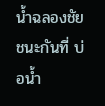น้ำฉลองชัยชนะกันที่ บ่อน้ำ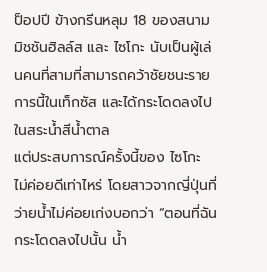ป็อปปี ข้างกรีนหลุม 18 ของสนาม มิชชันฮิลล์ส และ ไซโกะ นับเป็นผู้เล่นคนที่สามที่สามารถคว้าชัยชนะรายการนี้ในเท็กซัส และได้กระโดดลงไปในสระน้ำสีน้ำตาล
แต่ประสบการณ์ครั้งนี้ของ ไซโกะ ไม่ค่อยดีเท่าไหร่ โดยสาวจากญี่ปุ่นที่ว่ายน้ำไม่ค่อยเก่งบอกว่า “ตอนที่ฉันกระโดดลงไปนั้น น้ำ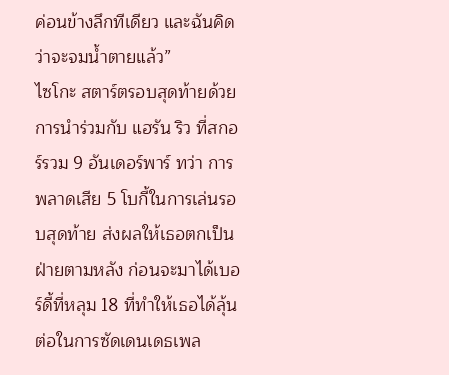ค่อนข้างลึกทีเดียว และฉันคิดว่าจะจมน้ำตายแล้ว”
ไซโกะ สตาร์ตรอบสุดท้ายด้วยการนำร่วมกับ แฮรัน ริว ที่สกอร์รวม 9 อันเดอร์พาร์ ทว่า การพลาดเสีย 5 โบกี้ในการเล่นรอบสุดท้าย ส่งผลให้เธอตกเป็นฝ่ายตามหลัง ก่อนจะมาได้เบอร์ดี้ที่หลุม 18 ที่ทำให้เธอได้ลุ้นต่อในการซัดเดนเดธเพล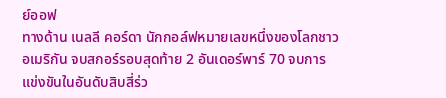ย์ออฟ
ทางด้าน เนลลี คอร์ดา นักกอล์ฟหมายเลขหนึ่งของโลกชาวอเมริกัน จบสกอร์รอบสุดท้าย 2 อันเดอร์พาร์ 70 จบการแข่งขันในอันดับสิบสี่ร่ว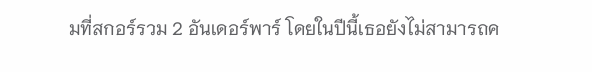มที่สกอร์รวม 2 อันเดอร์พาร์ โดยในปีนี้เธอยังไม่สามารถค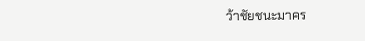ว้าชัยชนะมาคร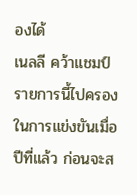องได้
เนลลี คว้าแชมป์รายการนี้ไปครองในการแข่งขันเมื่อปีที่แล้ว ก่อนจะส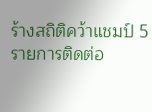ร้างสถิติคว้าแชมป์ 5 รายการติดต่อ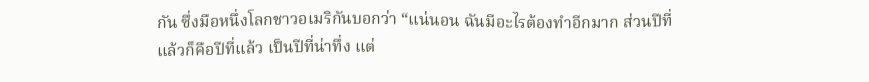กัน ซึ่งมือหนึ่งโลกชาวอเมริกันบอกว่า “แน่นอน ฉันมีอะไรต้องทำอีกมาก ส่วนปีที่แล้วก็คือปีที่แล้ว เป็นปีที่น่าทึ่ง แต่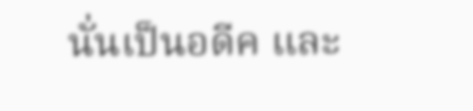นั่นเป็นอดีค และ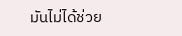มันไม่ได้ช่วย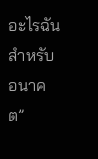อะไรฉันสำหรับอนาคต”